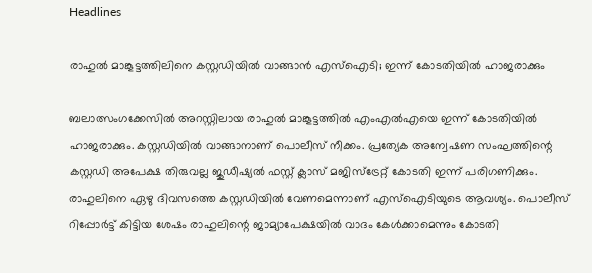Headlines

രാഹുല്‍ മാങ്കൂട്ടത്തിലിനെ കസ്റ്റഡിയില്‍ വാങ്ങാന്‍ എസ്‌ഐടി; ഇന്ന് കോടതിയില്‍ ഹാജരാക്കും

ബലാത്സംഗക്കേസില്‍ അറസ്റ്റിലായ രാഹുല്‍ മാങ്കൂട്ടത്തില്‍ എംഎല്‍എയെ ഇന്ന് കോടതിയില്‍ ഹാജരാക്കും. കസ്റ്റഡിയില്‍ വാങ്ങാനാണ് പൊലീസ് നീക്കം. പ്രത്യേക അന്വേഷണ സംഘത്തിന്റെ കസ്റ്റഡി അപേക്ഷ തിരുവല്ല ജുഡീഷ്യല്‍ ഫസ്റ്റ് ക്ലാസ് മജിസ്ട്രേറ്റ് കോടതി ഇന്ന് പരിഗണിക്കും. രാഹുലിനെ ഏഴു ദിവസത്തെ കസ്റ്റഡിയില്‍ വേണമെന്നാണ് എസ്ഐടിയുടെ ആവശ്യം. പൊലീസ് റിപ്പോര്‍ട്ട് കിട്ടിയ ശേഷം രാഹുലിന്റെ ജാമ്യാപേക്ഷയില്‍ വാദം കേള്‍ക്കാമെന്നും കോടതി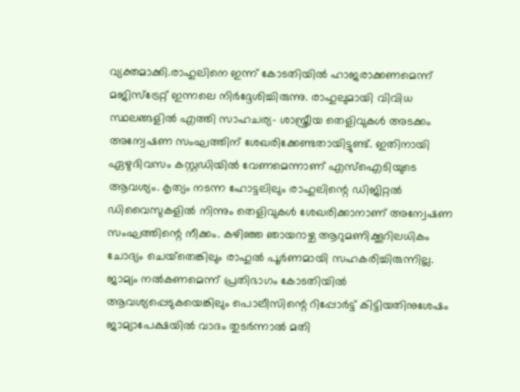വ്യക്തമാക്കി.രാഹുലിനെ ഇന്ന് കോടതിയില്‍ ഹാജരാക്കണമെന്ന് മജിസ്‌ട്രേറ്റ് ഇന്നലെ നിര്‍ദ്ദേശിച്ചിരുന്നു. രാഹുലുമായി വിവിധ സ്ഥലങ്ങളില്‍ എത്തി സാഹചര്യ- ശാസ്ത്രീയ തെളിവുകള്‍ അടക്കം അന്വേഷണ സംഘത്തിന് ശേഖരിക്കേണ്ടതായിട്ടുണ്ട്. ഇതിനായി ഏഴുദിവസം കസ്റ്റഡിയില്‍ വേണമെന്നാണ് എസ്‌ഐടിയുടെ ആവശ്യം. കൃത്യം നടന്ന ഹോട്ടലിലും രാഹുലിന്റെ ഡിജിറ്റല്‍ ഡിവൈസുകളില്‍ നിന്നും തെളിവുകള്‍ ശേഖരിക്കാനാണ് അന്വേഷണ സംഘത്തിന്റെ നീക്കം. കഴിഞ്ഞ ഞായറാഴ്ച ആറുമണിക്കൂറിലധികം ചോദ്യം ചെയ്‌തെങ്കിലും രാഹുല്‍ പൂര്‍ണമായി സഹകരിച്ചിരുന്നില്ല. ജാമ്യം നല്‍കണമെന്ന് പ്രതിഭാഗം കോടതിയില്‍ ആവശ്യപ്പെടുകയെങ്കിലും പൊലീസിന്റെ റിപ്പോര്‍ട്ട് കിട്ടിയതിനുശേഷം ജാമ്യാപേക്ഷയില്‍ വാദം തുടര്‍ന്നാല്‍ മതി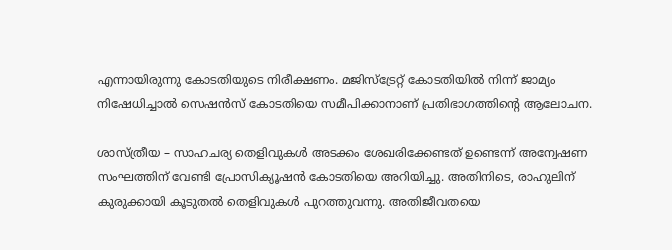എന്നായിരുന്നു കോടതിയുടെ നിരീക്ഷണം. മജിസ്‌ട്രേറ്റ് കോടതിയില്‍ നിന്ന് ജാമ്യം നിഷേധിച്ചാല്‍ സെഷന്‍സ് കോടതിയെ സമീപിക്കാനാണ് പ്രതിഭാഗത്തിന്റെ ആലോചന.

ശാസ്ത്രീയ – സാഹചര്യ തെളിവുകള്‍ അടക്കം ശേഖരിക്കേണ്ടത് ഉണ്ടെന്ന് അന്വേഷണ സംഘത്തിന് വേണ്ടി പ്രോസിക്യൂഷന്‍ കോടതിയെ അറിയിച്ചു. അതിനിടെ, രാഹുലിന് കുരുക്കായി കൂടുതല്‍ തെളിവുകള്‍ പുറത്തുവന്നു. അതിജീവതയെ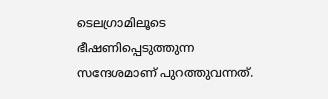ടെലഗ്രാമിലൂടെ ഭീഷണിപ്പെടുത്തുന്ന സന്ദേശമാണ് പുറത്തുവന്നത്.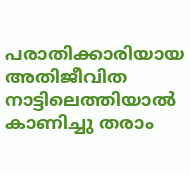പരാതിക്കാരിയായ അതിജീവിത നാട്ടിലെത്തിയാല്‍ കാണിച്ചു തരാം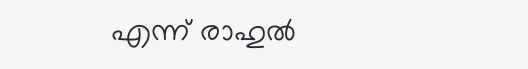എന്ന് രാഹുല്‍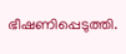ഭീഷണിപ്പെടുത്തി.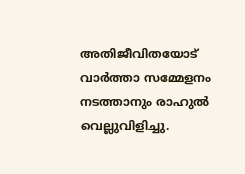അതിജീവിതയോട് വാര്‍ത്താ സമ്മേളനം നടത്താനും രാഹുല്‍ വെല്ലുവിളിച്ചു.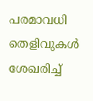പരമാവധി തെളിവുകള്‍ ശേഖരിച്ച്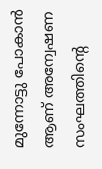മുന്നോട്ടു പോകാന്‍ ആണ് അന്വേഷണ സംഘത്തിന്റെ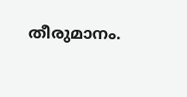തീരുമാനം.